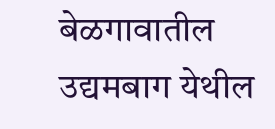बेळगावातील उद्यमबाग येथील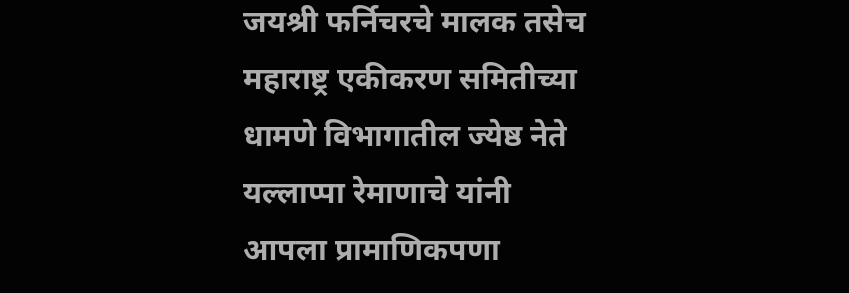जयश्री फर्निचरचे मालक तसेच महाराष्ट्र एकीकरण समितीच्या धामणे विभागातील ज्येष्ठ नेते यल्लाप्पा रेमाणाचे यांनी आपला प्रामाणिकपणा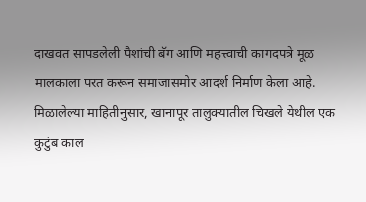दाखवत सापडलेली पैशांची बॅग आणि महत्त्वाची कागदपत्रे मूळ मालकाला परत करून समाजासमोर आदर्श निर्माण केला आहे.
मिळालेल्या माहितीनुसार, खानापूर तालुक्यातील चिखले येथील एक कुटुंब काल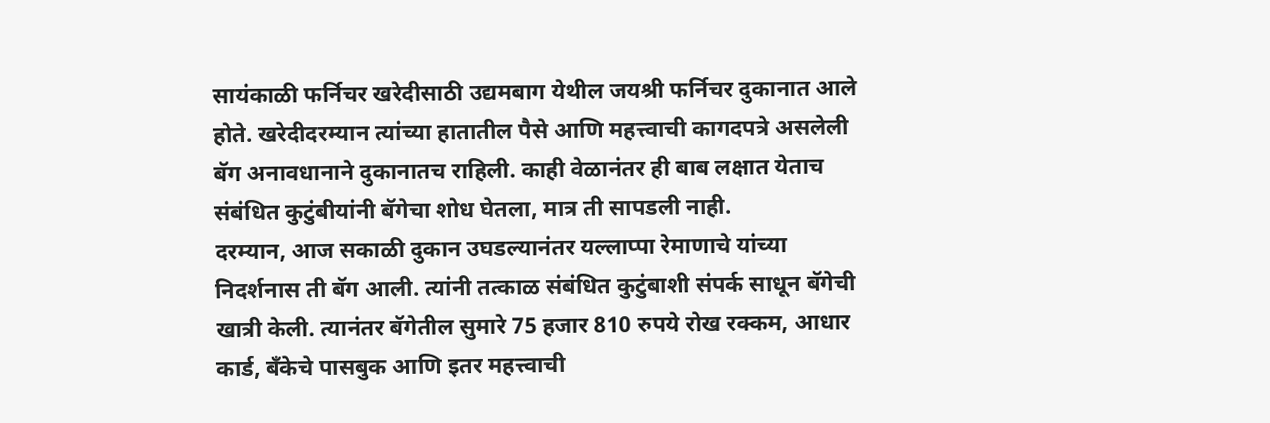सायंकाळी फर्निचर खरेदीसाठी उद्यमबाग येथील जयश्री फर्निचर दुकानात आले होते. खरेदीदरम्यान त्यांच्या हातातील पैसे आणि महत्त्वाची कागदपत्रे असलेली बॅग अनावधानाने दुकानातच राहिली. काही वेळानंतर ही बाब लक्षात येताच संबंधित कुटुंबीयांनी बॅगेचा शोध घेतला, मात्र ती सापडली नाही.
दरम्यान, आज सकाळी दुकान उघडल्यानंतर यल्लाप्पा रेमाणाचे यांच्या निदर्शनास ती बॅग आली. त्यांनी तत्काळ संबंधित कुटुंबाशी संपर्क साधून बॅगेची खात्री केली. त्यानंतर बॅगेतील सुमारे 75 हजार 810 रुपये रोख रक्कम, आधार कार्ड, बँकेचे पासबुक आणि इतर महत्त्वाची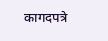कागदपत्रे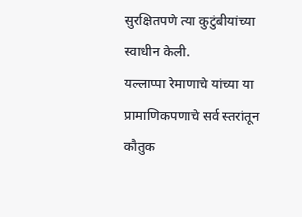सुरक्षितपणे त्या कुटुंबीयांच्या स्वाधीन केली.
यल्लाप्पा रेमाणाचे यांच्या या प्रामाणिकपणाचे सर्व स्तरांतून कौतुक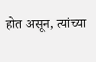होत असून, त्यांच्या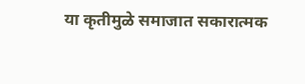या कृतीमुळे समाजात सकारात्मक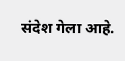संदेश गेला आहे.